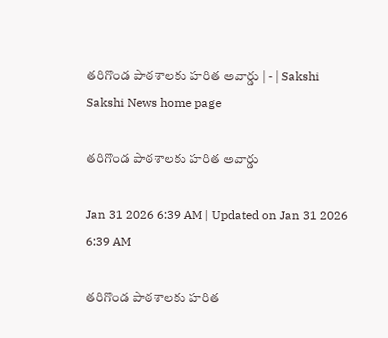తరిగొండ పాఠశాలకు హరిత అవార్డు | - | Sakshi
Sakshi News home page

తరిగొండ పాఠశాలకు హరిత అవార్డు

Jan 31 2026 6:39 AM | Updated on Jan 31 2026 6:39 AM

తరిగొండ పాఠశాలకు హరిత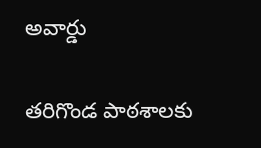అవార్డు

తరిగొండ పాఠశాలకు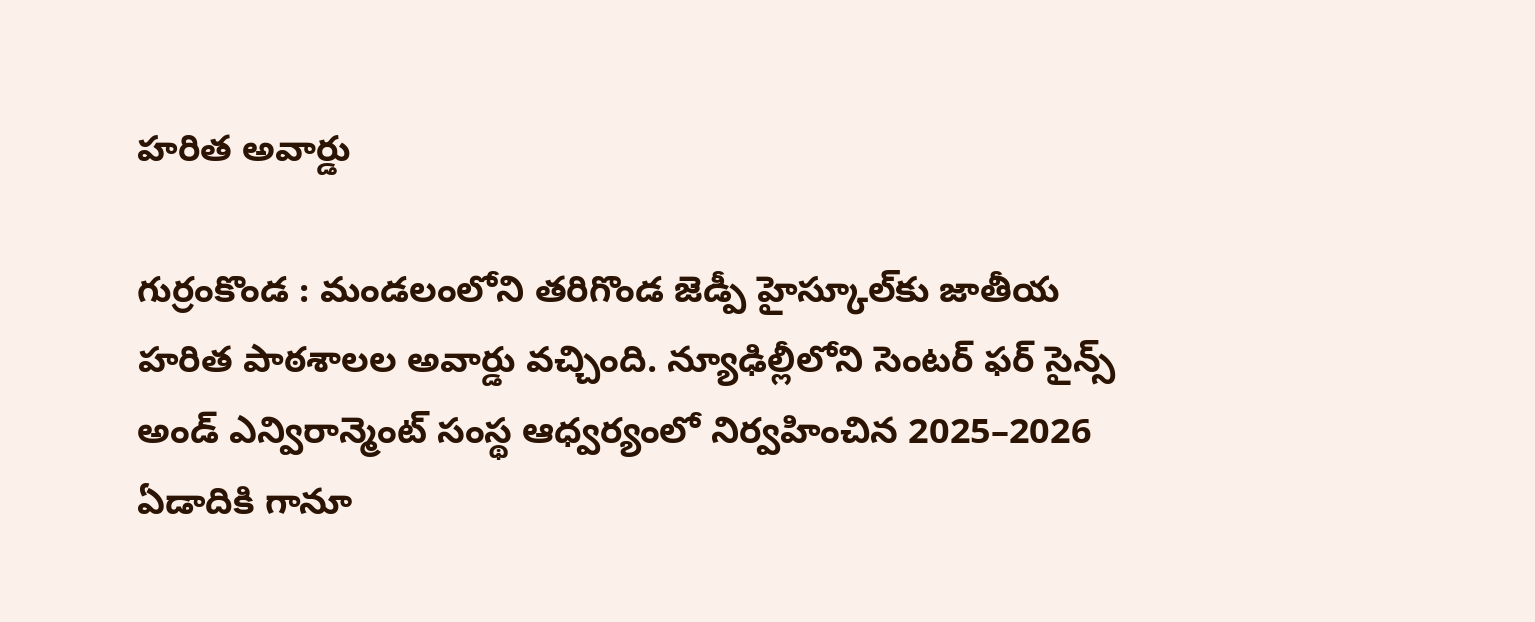హరిత అవార్డు

గుర్రంకొండ : మండలంలోని తరిగొండ జెడ్పీ హైస్కూల్‌కు జాతీయ హరిత పాఠశాలల అవార్డు వచ్చింది. న్యూఢిల్లీలోని సెంటర్‌ ఫర్‌ సైన్స్‌ అండ్‌ ఎన్విరాన్మెంట్‌ సంస్థ ఆధ్వర్యంలో నిర్వహించిన 2025–2026 ఏడాదికి గానూ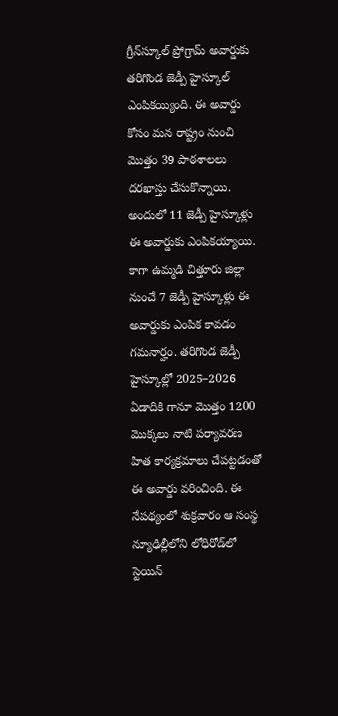గ్రీన్‌స్కూల్‌ ప్రోగ్రామ్‌ అవార్డుకు తరిగొండ జెడ్పీ హైస్కూల్‌ ఎంపికయ్యింది. ఈ అవార్డు కోసం మన రాష్ట్రం నుంచి మొత్తం 39 పాఠశాలలు దరఖాస్తు చేసుకొన్నాయి. అందులో 11 జెడ్పీ హైస్కూళ్లు ఈ అవార్డుకు ఎంపికయ్యాయి. కాగా ఉమ్మడి చిత్తూరు జిల్లా నుంచే 7 జెడ్పీ హైస్కూళ్లు ఈ అవార్డుకు ఎంపిక కావడం గమనార్హం. తరిగొండ జెడ్పీ హైస్కూల్లో 2025–2026 ఏడాదికి గానూ మొత్తం 1200 మొక్కలు నాటి పర్యావరణ హిత కార్యక్రమాలు చేపట్టడంతో ఈ అవార్డు వరించింది. ఈ నేపథ్యంలో శుక్రవారం ఆ సంస్థ న్యూఢిల్లీలోని లోధిరోడ్‌లో స్టెయిన్‌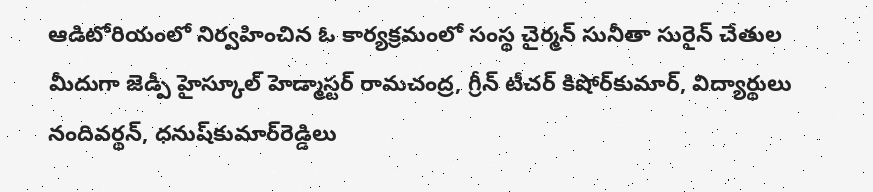ఆడిటోరియంలో నిర్వహించిన ఓ కార్యక్రమంలో సంస్థ చైర్మన్‌ సునీతా సురైన్‌ చేతుల మీదుగా జెడ్పీ హైస్కూల్‌ హెడ్మాస్టర్‌ రామచంద్ర, గ్రీన్‌ టీచర్‌ కిషోర్‌కుమార్‌, విద్యార్థులు నందివర్థన్‌, ధనుష్‌కుమార్‌రెడ్డిలు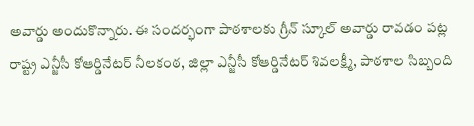అవార్డు అందుకొన్నారు. ఈ సందర్భంగా పాఠశాలకు గ్రీన్‌ స్కూల్‌ అవార్డు రావడం పట్ల రాష్ట్ర ఎన్జీసీ కోఆర్డినేటర్‌ నీలకంఠ, జిల్లా ఎన్జీసీ కోఆర్డినేటర్‌ శివలక్ష్మీ, పాఠశాల సిబ్బంది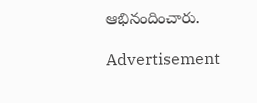ఆభినందించారు.

Advertisement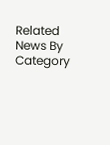Related News By Category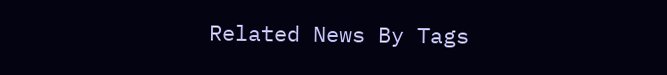Related News By Tags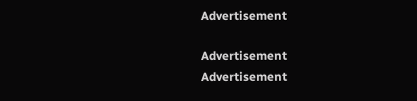Advertisement

Advertisement
Advertisement